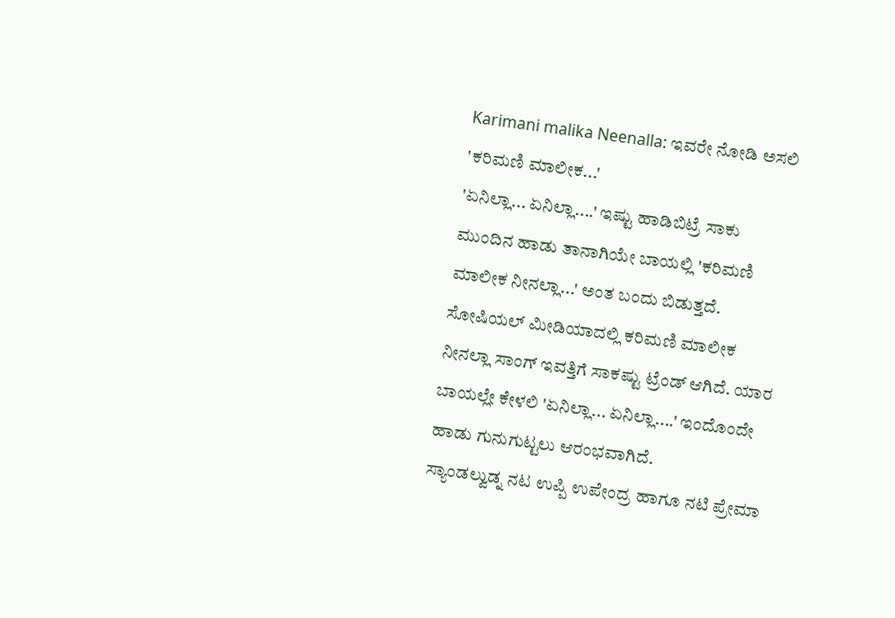Karimani malika Neenalla: ಇವರೇ ನೋಡಿ ಅಸಲಿ 'ಕರಿಮಣಿ ಮಾಲೀಕ...'
'ಏನಿಲ್ಲಾ... ಏನಿಲ್ಲಾ....' ಇಷ್ಟು ಹಾಡಿಬಿಟ್ರೆ ಸಾಕು ಮುಂದಿನ ಹಾಡು ತಾನಾಗಿಯೇ ಬಾಯಲ್ಲಿ 'ಕರಿಮಣಿ ಮಾಲೀಕ ನೀನಲ್ಲಾ...' ಅಂತ ಬಂದು ಬಿಡುತ್ತದೆ. ಸೋಷಿಯಲ್ ಮೀಡಿಯಾದಲ್ಲಿ ಕರಿಮಣಿ ಮಾಲೀಕ ನೀನಲ್ಲಾ ಸಾಂಗ್ ಇವತ್ತಿಗೆ ಸಾಕಷ್ಟು ಟ್ರೆಂಡ್ ಆಗಿದೆ. ಯಾರ ಬಾಯಲ್ಲೇ ಕೇಳಲಿ 'ಏನಿಲ್ಲಾ... ಏನಿಲ್ಲಾ....' ಇಂದೊಂದೇ ಹಾಡು ಗುನುಗುಟ್ಟಲು ಆರಂಭವಾಗಿದೆ.
ಸ್ಯಾಂಡಲ್ವುಡ್ನ ನಟ ಉಪ್ಪಿ ಉಪೇಂದ್ರ ಹಾಗೂ ನಟಿ ಪ್ರೇಮಾ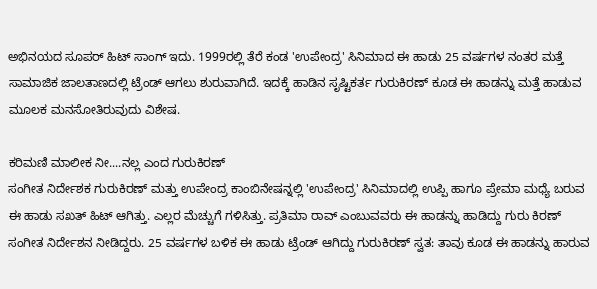ಅಭಿನಯದ ಸೂಪರ್ ಹಿಟ್ ಸಾಂಗ್ ಇದು. 1999ರಲ್ಲಿ ತೆರೆ ಕಂಡ 'ಉಪೇಂದ್ರ' ಸಿನಿಮಾದ ಈ ಹಾಡು 25 ವರ್ಷಗಳ ನಂತರ ಮತ್ತೆ ಸಾಮಾಜಿಕ ಜಾಲತಾಣದಲ್ಲಿ ಟ್ರೆಂಡ್ ಆಗಲು ಶುರುವಾಗಿದೆ. ಇದಕ್ಕೆ ಹಾಡಿನ ಸೃಷ್ಟಿಕರ್ತ ಗುರುಕಿರಣ್ ಕೂಡ ಈ ಹಾಡನ್ನು ಮತ್ತೆ ಹಾಡುವ ಮೂಲಕ ಮನಸೋತಿರುವುದು ವಿಶೇಷ.

ಕರಿಮಣಿ ಮಾಲೀಕ ನೀ....ನಲ್ಲ ಎಂದ ಗುರುಕಿರಣ್
ಸಂಗೀತ ನಿರ್ದೇಶಕ ಗುರುಕಿರಣ್ ಮತ್ತು ಉಪೇಂದ್ರ ಕಾಂಬಿನೇಷನ್ನಲ್ಲಿ 'ಉಪೇಂದ್ರ' ಸಿನಿಮಾದಲ್ಲಿ ಉಪ್ಪಿ ಹಾಗೂ ಪ್ರೇಮಾ ಮಧ್ಯೆ ಬರುವ ಈ ಹಾಡು ಸಖತ್ ಹಿಟ್ ಆಗಿತ್ತು. ಎಲ್ಲರ ಮೆಚ್ಚುಗೆ ಗಳಿಸಿತ್ತು. ಪ್ರತಿಮಾ ರಾವ್ ಎಂಬುವವರು ಈ ಹಾಡನ್ನು ಹಾಡಿದ್ದು ಗುರು ಕಿರಣ್ ಸಂಗೀತ ನಿರ್ದೇಶನ ನೀಡಿದ್ದರು. 25 ವರ್ಷಗಳ ಬಳಿಕ ಈ ಹಾಡು ಟ್ರೆಂಡ್ ಆಗಿದ್ದು ಗುರುಕಿರಣ್ ಸ್ವತ: ತಾವು ಕೂಡ ಈ ಹಾಡನ್ನು ಹಾರುವ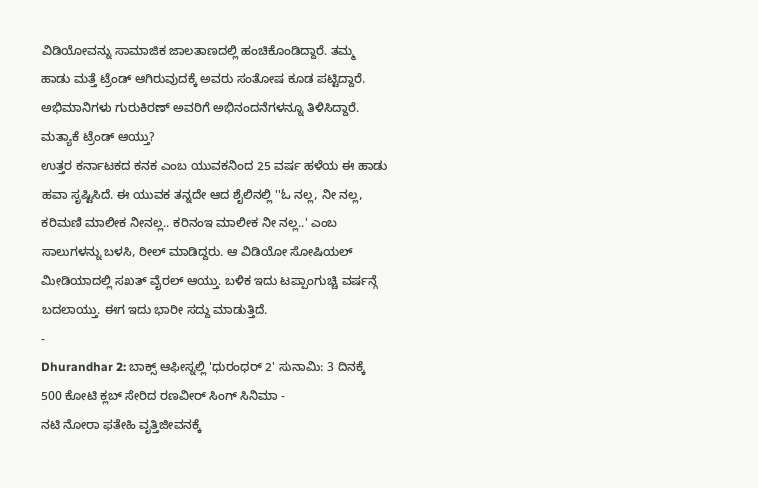ವಿಡಿಯೋವನ್ನು ಸಾಮಾಜಿಕ ಜಾಲತಾಣದಲ್ಲಿ ಹಂಚಿಕೊಂಡಿದ್ದಾರೆ. ತಮ್ಮ ಹಾಡು ಮತ್ತೆ ಟ್ರೆಂಡ್ ಆಗಿರುವುದಕ್ಕೆ ಅವರು ಸಂತೋಷ ಕೂಡ ಪಟ್ಟಿದ್ದಾರೆ. ಅಭಿಮಾನಿಗಳು ಗುರುಕಿರಣ್ ಅವರಿಗೆ ಅಭಿನಂದನೆಗಳನ್ನೂ ತಿಳಿಸಿದ್ದಾರೆ.
ಮತ್ಯಾಕೆ ಟ್ರೆಂಡ್ ಆಯ್ತು?
ಉತ್ತರ ಕರ್ನಾಟಕದ ಕನಕ ಎಂಬ ಯುವಕನಿಂದ 25 ವರ್ಷ ಹಳೆಯ ಈ ಹಾಡು ಹವಾ ಸೃಷ್ಟಿಸಿದೆ. ಈ ಯುವಕ ತನ್ನದೇ ಆದ ಶೈಲಿನಲ್ಲಿ ''ಓ ನಲ್ಲ, ನೀ ನಲ್ಲ, ಕರಿಮಣಿ ಮಾಲೀಕ ನೀನಲ್ಲ.. ಕರಿನಂಇ ಮಾಲೀಕ ನೀ ನಲ್ಲ..' ಎಂಬ ಸಾಲುಗಳನ್ನು ಬಳಸಿ, ರೀಲ್ ಮಾಡಿದ್ದರು. ಆ ವಿಡಿಯೋ ಸೋಷಿಯಲ್ ಮೀಡಿಯಾದಲ್ಲಿ ಸಖತ್ ವೈರಲ್ ಆಯ್ತು. ಬಳಿಕ ಇದು ಟಪ್ಪಾಂಗುಚ್ಚಿ ವರ್ಷನ್ಗೆ ಬದಲಾಯ್ತು. ಈಗ ಇದು ಭಾರೀ ಸದ್ದು ಮಾಡುತ್ತಿದೆ.
-
Dhurandhar 2: ಬಾಕ್ಸ್ ಆಫೀಸ್ನಲ್ಲಿ 'ಧುರಂಧರ್ 2' ಸುನಾಮಿ: 3 ದಿನಕ್ಕೆ 500 ಕೋಟಿ ಕ್ಲಬ್ ಸೇರಿದ ರಣವೀರ್ ಸಿಂಗ್ ಸಿನಿಮಾ -
ನಟಿ ನೋರಾ ಫತೇಹಿ ವೃತ್ತಿಜೀವನಕ್ಕೆ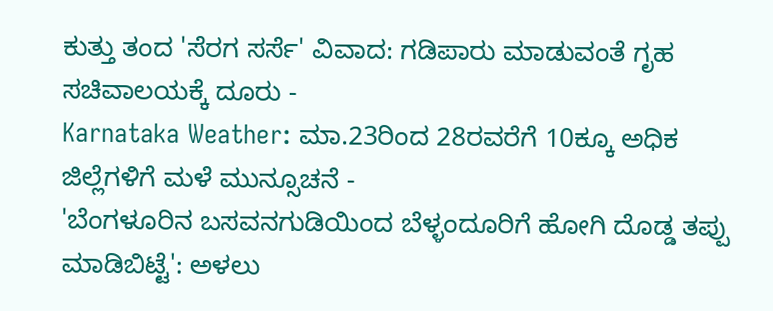ಕುತ್ತು ತಂದ 'ಸೆರಗ ಸರ್ಸೆ' ವಿವಾದ: ಗಡಿಪಾರು ಮಾಡುವಂತೆ ಗೃಹ ಸಚಿವಾಲಯಕ್ಕೆ ದೂರು -
Karnataka Weather: ಮಾ.23ರಿಂದ 28ರವರೆಗೆ 10ಕ್ಕೂ ಅಧಿಕ ಜಿಲ್ಲೆಗಳಿಗೆ ಮಳೆ ಮುನ್ಸೂಚನೆ -
'ಬೆಂಗಳೂರಿನ ಬಸವನಗುಡಿಯಿಂದ ಬೆಳ್ಳಂದೂರಿಗೆ ಹೋಗಿ ದೊಡ್ಡ ತಪ್ಪು ಮಾಡಿಬಿಟ್ಟೆ': ಅಳಲು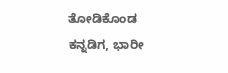ತೋಡಿಕೊಂಡ ಕನ್ನಡಿಗ, ಭಾರೀ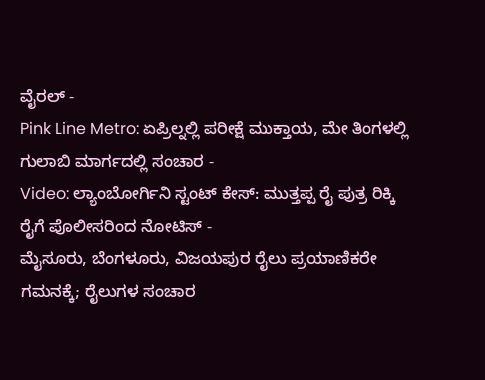ವೈರಲ್ -
Pink Line Metro: ಏಪ್ರಿಲ್ನಲ್ಲಿ ಪರೀಕ್ಷೆ ಮುಕ್ತಾಯ, ಮೇ ತಿಂಗಳಲ್ಲಿ ಗುಲಾಬಿ ಮಾರ್ಗದಲ್ಲಿ ಸಂಚಾರ -
Video: ಲ್ಯಾಂಬೋರ್ಗಿನಿ ಸ್ಟಂಟ್ ಕೇಸ್: ಮುತ್ತಪ್ಪ ರೈ ಪುತ್ರ ರಿಕ್ಕಿ ರೈಗೆ ಪೊಲೀಸರಿಂದ ನೋಟಿಸ್ -
ಮೈಸೂರು, ಬೆಂಗಳೂರು, ವಿಜಯಪುರ ರೈಲು ಪ್ರಯಾಣಿಕರೇ ಗಮನಕ್ಕೆ; ರೈಲುಗಳ ಸಂಚಾರ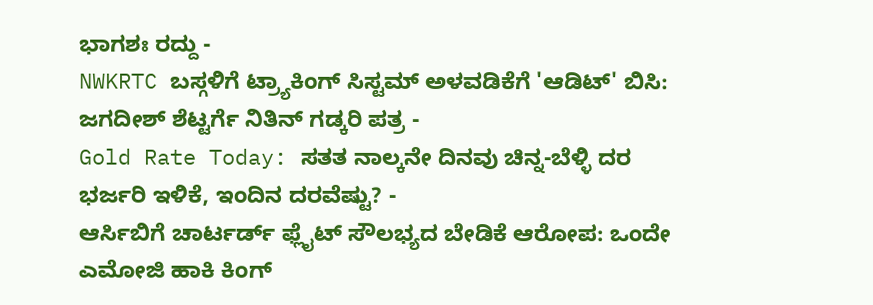ಭಾಗಶಃ ರದ್ದು -
NWKRTC ಬಸ್ಗಳಿಗೆ ಟ್ರ್ಯಾಕಿಂಗ್ ಸಿಸ್ಟಮ್ ಅಳವಡಿಕೆಗೆ 'ಆಡಿಟ್' ಬಿಸಿ: ಜಗದೀಶ್ ಶೆಟ್ಟರ್ಗೆ ನಿತಿನ್ ಗಡ್ಕರಿ ಪತ್ರ -
Gold Rate Today: ಸತತ ನಾಲ್ಕನೇ ದಿನವು ಚಿನ್ನ-ಬೆಳ್ಳಿ ದರ ಭರ್ಜರಿ ಇಳಿಕೆ, ಇಂದಿನ ದರವೆಷ್ಟು? -
ಆರ್ಸಿಬಿಗೆ ಚಾರ್ಟರ್ಡ್ ಫ್ಲೈಟ್ ಸೌಲಭ್ಯದ ಬೇಡಿಕೆ ಆರೋಪ: ಒಂದೇ ಎಮೋಜಿ ಹಾಕಿ ಕಿಂಗ್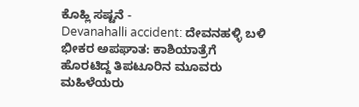ಕೊಹ್ಲಿ ಸಷ್ಟನೆ -
Devanahalli accident: ದೇವನಹಳ್ಳಿ ಬಳಿ ಭೀಕರ ಅಪಘಾತ: ಕಾಶಿಯಾತ್ರೆಗೆ ಹೊರಟಿದ್ದ ತಿಪಟೂರಿನ ಮೂವರು ಮಹಿಳೆಯರು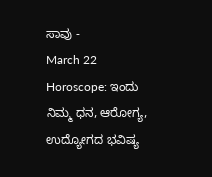ಸಾವು -
March 22 Horoscope: ಇಂದು ನಿಮ್ಮ ಧನ, ಆರೋಗ್ಯ, ಉದ್ಯೋಗದ ಭವಿಷ್ಯ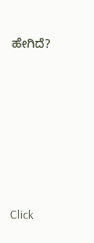ಹೇಗಿದೆ?












Click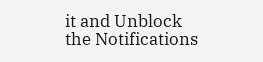it and Unblock the Notifications